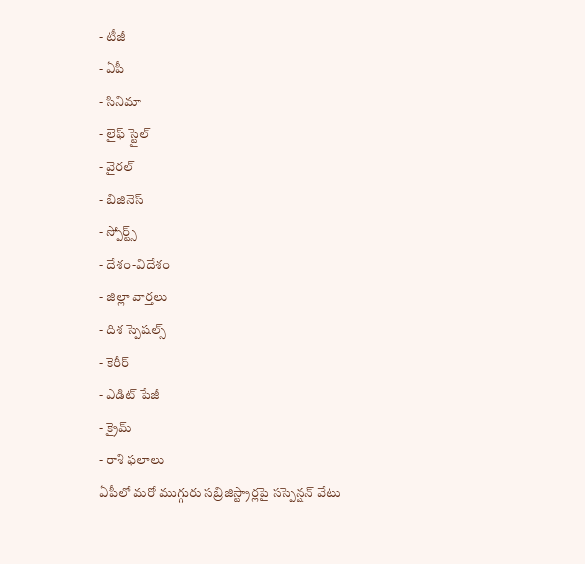- టీజీ
- ఏపీ
- సినిమా
- లైఫ్ స్టైల్
- వైరల్
- బిజినెస్
- స్పోర్ట్స్
- దేశం-విదేశం
- జిల్లా వార్తలు
- దిశ స్పెషల్స్
- కెరీర్
- ఎడిట్ పేజీ
- క్రైమ్
- రాశి ఫలాలు
ఏపీలో మరో ముగ్గురు సబ్రిజిస్ట్రార్లపై సస్పెన్షన్ వేటు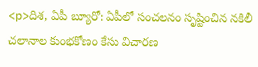<p>దిశ, ఏపీ బ్యూరో: ఏపీలో సంచలనం సృష్టించిన నకిలీ చలానాల కుంభకోణం కేసు విచారణ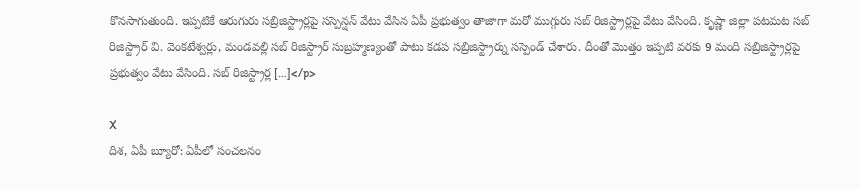కొనసాగుతుంది. ఇప్పటికే ఆరుగురు సబ్రిజిస్ట్రార్లపై సస్పెన్షన్ వేటు వేసిన ఏపీ ప్రభుత్వం తాజాగా మరో ముగ్గురు సబ్ రిజిస్ట్రార్లపై వేటు వేసింది. కృష్ణా జిల్లా పటమట సబ్ రిజిస్ట్రార్ వి. వెంకటేశ్వర్లు, మండవల్లి సబ్ రిజిస్ట్రార్ సుబ్రహ్మణ్యంతో పాటు కడప సబ్రిజిస్ట్రార్ను సస్పెండ్ చేశారు. దీంతో మెుత్తం ఇప్పటి వరకు 9 మంది సబ్రిజిస్ట్రార్లపై ప్రభుత్వం వేటు వేసింది. సబ్ రిజిస్ట్రార్ల […]</p>

X
దిశ, ఏపీ బ్యూరో: ఏపీలో సంచలనం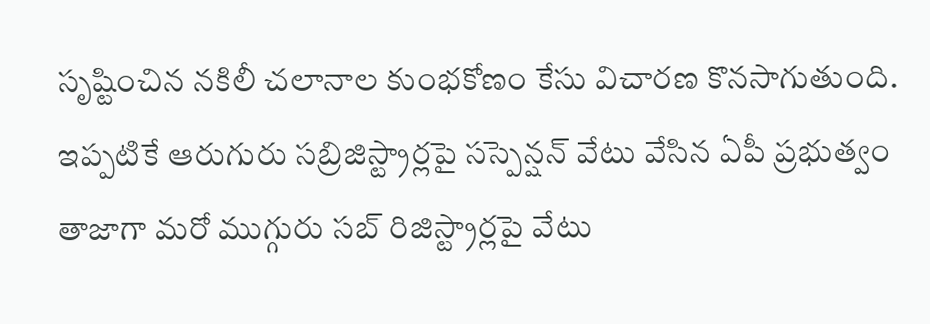సృష్టించిన నకిలీ చలానాల కుంభకోణం కేసు విచారణ కొనసాగుతుంది. ఇప్పటికే ఆరుగురు సబ్రిజిస్ట్రార్లపై సస్పెన్షన్ వేటు వేసిన ఏపీ ప్రభుత్వం తాజాగా మరో ముగ్గురు సబ్ రిజిస్ట్రార్లపై వేటు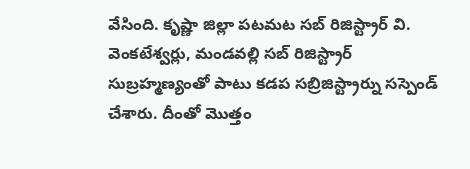వేసింది. కృష్ణా జిల్లా పటమట సబ్ రిజిస్ట్రార్ వి. వెంకటేశ్వర్లు, మండవల్లి సబ్ రిజిస్ట్రార్ సుబ్రహ్మణ్యంతో పాటు కడప సబ్రిజిస్ట్రార్ను సస్పెండ్ చేశారు. దీంతో మెుత్తం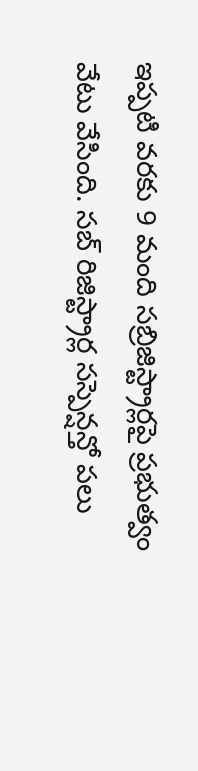ఇప్పటి వరకు 9 మంది సబ్రిజిస్ట్రార్లపై ప్రభుత్వం వేటు వేసింది. సబ్ రిజిస్ట్రార్ల సస్పెన్షన్తో పలు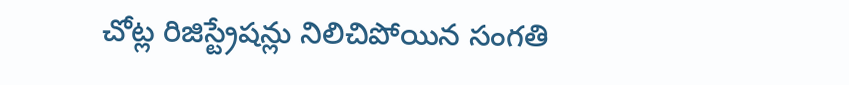చోట్ల రిజిస్ట్రేషన్లు నిలిచిపోయిన సంగతి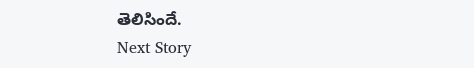తెలిసిందే.
Next Story